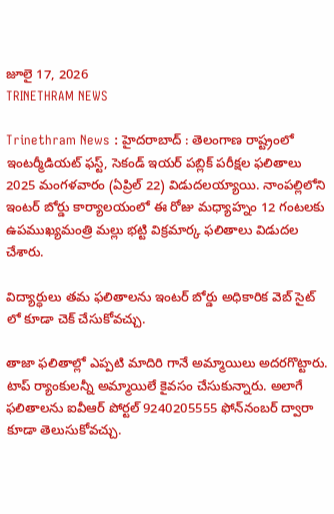జూలై 17, 2026
TRINETHRAM NEWS

Trinethram News : హైదరాబాద్‌ : తెలంగాణ రాష్ట్రంలో ఇంటర్మీడియట్‌ ఫస్ట్, సెకండ్‌ ఇయర్‌ పబ్లిక్‌ పరీక్షల ఫలితాలు 2025 మంగళవారం (ఏప్రిల్ 22) విడుదలయ్యాయి. నాంపల్లిలోని ఇంటర్‌ బోర్డు కార్యాలయంలో ఈ రోజు మధ్యాహ్నం 12 గంటలకు ఉపముఖ్యమంత్రి మల్లు భట్టి విక్రమార్క ఫలితాలు విడుదల చేశారు.

విద్యార్ధులు తమ ఫలితాలను ఇంటర్ బోర్డు అధికారిక వెబ్ సైట్ లో కూడా చెక్ చేసుకోవచ్చు.

తాజా ఫలితాల్లో ఎప్పటి మాదిరి గానే అమ్మాయిలు అదరగొట్టారు. టాప్‌ ర్యాంకులన్నీ అమ్మాయిలే కైవసం చేసుకున్నారు. అలాగే ఫలితాలను ఐవీఆర్‌ పోర్టల్‌ 9240205555 ఫోన్‌నంబర్‌ ద్వారా కూడా తెలుసుకోవచ్చు.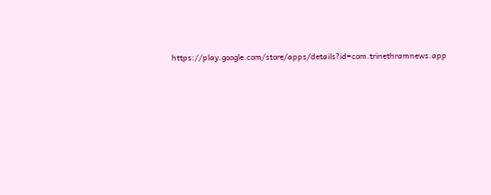https://play.google.com/store/apps/details?id=com.trinethramnews.app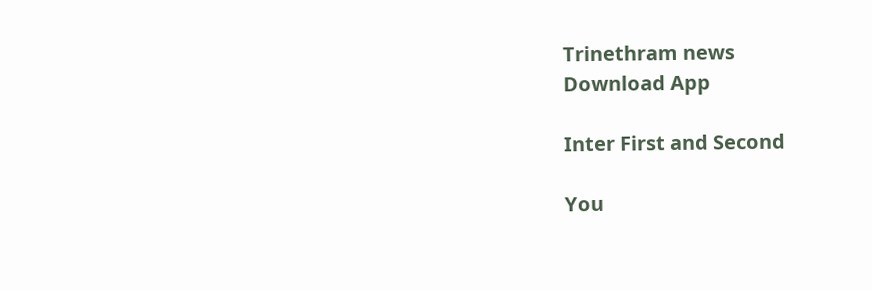Trinethram news
Download App

Inter First and Second

You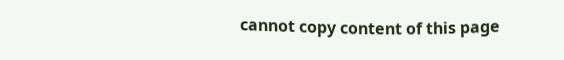cannot copy content of this page